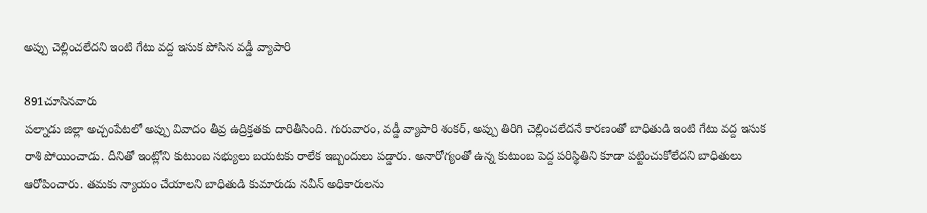అప్పు చెల్లించలేదని ఇంటి గేటు వద్ద ఇసుక పోసిన వడ్డీ వ్యాపారి

891చూసినవారు
పల్నాడు జిల్లా అచ్చంపేటలో అప్పు వివాదం తీవ్ర ఉద్రిక్తతకు దారితీసింది. గురువారం, వడ్డీ వ్యాపారి శంకర్, అప్పు తిరిగి చెల్లించలేదనే కారణంతో బాధితుడి ఇంటి గేటు వద్ద ఇసుక రాశి పోయించాడు. దీనితో ఇంట్లోని కుటుంబ సభ్యులు బయటకు రాలేక ఇబ్బందులు పడ్డారు. అనారోగ్యంతో ఉన్న కుటుంబ పెద్ద పరిస్థితిని కూడా పట్టించుకోలేదని బాధితులు ఆరోపించారు. తమకు న్యాయం చేయాలని బాధితుడి కుమారుడు నవీన్ అధికారులను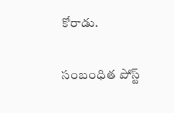కోరాడు.

సంబంధిత పోస్ట్